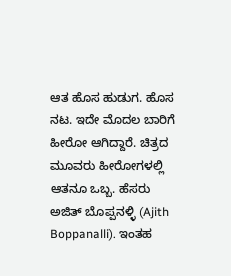ಆತ ಹೊಸ ಹುಡುಗ. ಹೊಸ ನಟ. ಇದೇ ಮೊದಲ ಬಾರಿಗೆ ಹೀರೋ ಆಗಿದ್ದಾರೆ. ಚಿತ್ರದ ಮೂವರು ಹೀರೋಗಳಲ್ಲಿ ಆತನೂ ಒಬ್ಬ. ಹೆಸರು ಅಜಿತ್ ಬೊಪ್ಪನಳ್ಳಿ (Ajith Boppanalli). ಇಂತಹ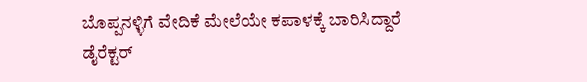ಬೊಪ್ಪನಳ್ಳಿಗೆ ವೇದಿಕೆ ಮೇಲೆಯೇ ಕಪಾಳಕ್ಕೆ ಬಾರಿಸಿದ್ದಾರೆ ಡೈರೆಕ್ಟರ್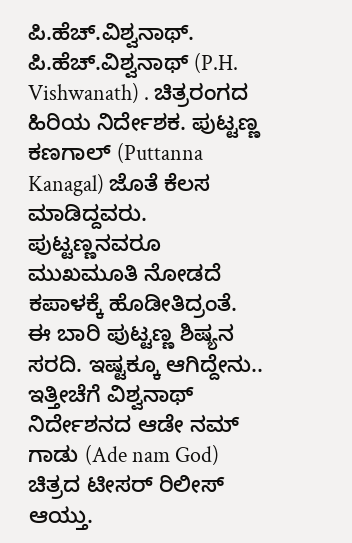ಪಿ.ಹೆಚ್.ವಿಶ್ವನಾಥ್. ಪಿ.ಹೆಚ್.ವಿಶ್ವನಾಥ್ (P.H. Vishwanath) . ಚಿತ್ರರಂಗದ ಹಿರಿಯ ನಿರ್ದೇಶಕ. ಪುಟ್ಟಣ್ಣ ಕಣಗಾಲ್ (Puttanna Kanagal) ಜೊತೆ ಕೆಲಸ ಮಾಡಿದ್ದವರು. ಪುಟ್ಟಣ್ಣನವರೂ ಮುಖಮೂತಿ ನೋಡದೆ ಕಪಾಳಕ್ಕೆ ಹೊಡೀತಿದ್ರಂತೆ. ಈ ಬಾರಿ ಪುಟ್ಟಣ್ಣ ಶಿಷ್ಯನ ಸರದಿ. ಇಷ್ಟಕ್ಕೂ ಆಗಿದ್ದೇನು..
ಇತ್ತೀಚೆಗೆ ವಿಶ್ವನಾಥ್ ನಿರ್ದೇಶನದ ಆಡೇ ನಮ್ ಗಾಡು (Ade nam God) ಚಿತ್ರದ ಟೀಸರ್ ರಿಲೀಸ್ ಆಯ್ತು.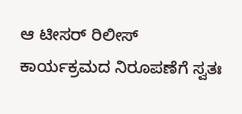ಆ ಟೀಸರ್ ರಿಲೀಸ್ ಕಾರ್ಯಕ್ರಮದ ನಿರೂಪಣೆಗೆ ಸ್ವತಃ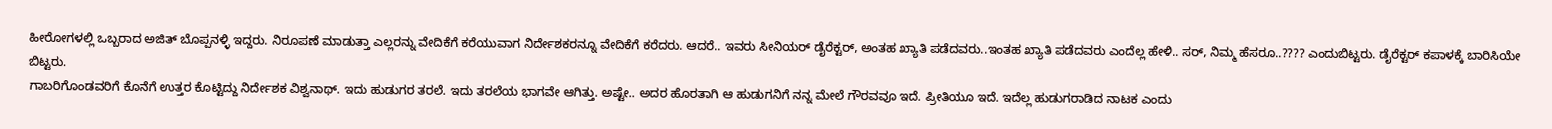ಹೀರೋಗಳಲ್ಲಿ ಒಬ್ಬರಾದ ಅಜಿತ್ ಬೊಪ್ಪನಳ್ಳಿ ಇದ್ದರು. ನಿರೂಪಣೆ ಮಾಡುತ್ತಾ ಎಲ್ಲರನ್ನು ವೇದಿಕೆಗೆ ಕರೆಯುವಾಗ ನಿರ್ದೇಶಕರನ್ನೂ ವೇದಿಕೆಗೆ ಕರೆದರು. ಆದರೆ.. ಇವರು ಸೀನಿಯರ್ ಡೈರೆಕ್ಟರ್, ಅಂತಹ ಖ್ಯಾತಿ ಪಡೆದವರು..ಇಂತಹ ಖ್ಯಾತಿ ಪಡೆದವರು ಎಂದೆಲ್ಲ ಹೇಳಿ.. ಸರ್, ನಿಮ್ಮ ಹೆಸರೂ..???? ಎಂದುಬಿಟ್ಟರು. ಡೈರೆಕ್ಟರ್ ಕಪಾಳಕ್ಕೆ ಬಾರಿಸಿಯೇ ಬಿಟ್ಟರು.
ಗಾಬರಿಗೊಂಡವರಿಗೆ ಕೊನೆಗೆ ಉತ್ತರ ಕೊಟ್ಟಿದ್ದು ನಿರ್ದೇಶಕ ವಿಶ್ವನಾಥ್. ಇದು ಹುಡುಗರ ತರಲೆ. ಇದು ತರಲೆಯ ಭಾಗವೇ ಆಗಿತ್ತು. ಅಷ್ಟೇ.. ಅದರ ಹೊರತಾಗಿ ಆ ಹುಡುಗನಿಗೆ ನನ್ನ ಮೇಲೆ ಗೌರವವೂ ಇದೆ. ಪ್ರೀತಿಯೂ ಇದೆ. ಇದೆಲ್ಲ ಹುಡುಗರಾಡಿದ ನಾಟಕ ಎಂದು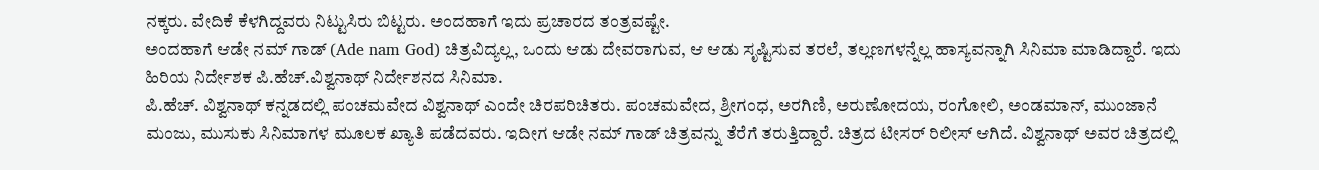ನಕ್ಕರು. ವೇದಿಕೆ ಕೆಳಗಿದ್ದವರು ನಿಟ್ಟುಸಿರು ಬಿಟ್ಟರು. ಅಂದಹಾಗೆ ಇದು ಪ್ರಚಾರದ ತಂತ್ರವಷ್ಟೇ.
ಅಂದಹಾಗೆ ಆಡೇ ನಮ್ ಗಾಡ್ (Ade nam God) ಚಿತ್ರವಿದ್ಯಲ್ಲ, ಒಂದು ಆಡು ದೇವರಾಗುವ, ಆ ಆಡು ಸೃಷ್ಟಿಸುವ ತರಲೆ, ತಲ್ಲಣಗಳನ್ನೆಲ್ಲ ಹಾಸ್ಯವನ್ನಾಗಿ ಸಿನಿಮಾ ಮಾಡಿದ್ದಾರೆ. ಇದು ಹಿರಿಯ ನಿರ್ದೇಶಕ ಪಿ.ಹೆಚ್.ವಿಶ್ವನಾಥ್ ನಿರ್ದೇಶನದ ಸಿನಿಮಾ.
ಪಿ.ಹೆಚ್. ವಿಶ್ವನಾಥ್ ಕನ್ನಡದಲ್ಲಿ ಪಂಚಮವೇದ ವಿಶ್ವನಾಥ್ ಎಂದೇ ಚಿರಪರಿಚಿತರು. ಪಂಚಮವೇದ, ಶ್ರೀಗಂಧ, ಅರಗಿಣಿ, ಅರುಣೋದಯ, ರಂಗೋಲಿ, ಅಂಡಮಾನ್, ಮುಂಜಾನೆ ಮಂಜು, ಮುಸುಕು ಸಿನಿಮಾಗಳ ಮೂಲಕ ಖ್ಯಾತಿ ಪಡೆದವರು. ಇದೀಗ ಆಡೇ ನಮ್ ಗಾಡ್ ಚಿತ್ರವನ್ನು ತೆರೆಗೆ ತರುತ್ತಿದ್ದಾರೆ. ಚಿತ್ರದ ಟೀಸರ್ ರಿಲೀಸ್ ಆಗಿದೆ. ವಿಶ್ವನಾಥ್ ಅವರ ಚಿತ್ರದಲ್ಲಿ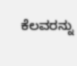ಕೆಲವರನ್ನು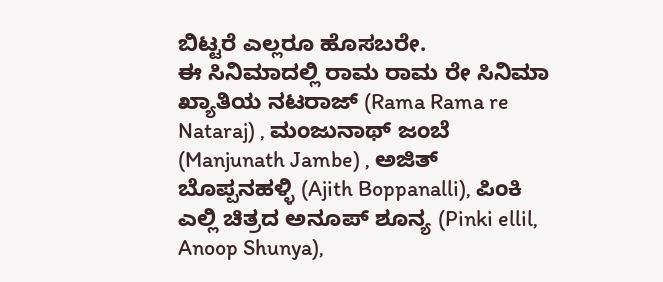ಬಿಟ್ಟರೆ ಎಲ್ಲರೂ ಹೊಸಬರೇ.
ಈ ಸಿನಿಮಾದಲ್ಲಿ ರಾಮ ರಾಮ ರೇ ಸಿನಿಮಾ ಖ್ಯಾತಿಯ ನಟರಾಜ್ (Rama Rama re Nataraj) , ಮಂಜುನಾಥ್ ಜಂಬೆ (Manjunath Jambe) , ಅಜಿತ್ ಬೊಪ್ಪನಹಳ್ಳಿ (Ajith Boppanalli), ಪಿಂಕಿ ಎಲ್ಲಿ ಚಿತ್ರದ ಅನೂಪ್ ಶೂನ್ಯ (Pinki ellil, Anoop Shunya),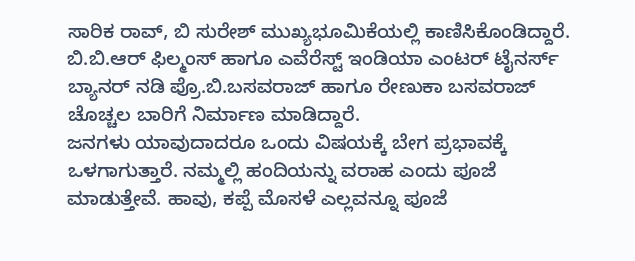ಸಾರಿಕ ರಾವ್, ಬಿ ಸುರೇಶ್ ಮುಖ್ಯಭೂಮಿಕೆಯಲ್ಲಿ ಕಾಣಿಸಿಕೊಂಡಿದ್ದಾರೆ. ಬಿ.ಬಿ.ಆರ್ ಫಿಲ್ಮಂಸ್ ಹಾಗೂ ಎವೆರೆಸ್ಟ್ ಇಂಡಿಯಾ ಎಂಟರ್ ಟೈನರ್ಸ್ ಬ್ಯಾನರ್ ನಡಿ ಪ್ರೊ.ಬಿ.ಬಸವರಾಜ್ ಹಾಗೂ ರೇಣುಕಾ ಬಸವರಾಜ್ ಚೊಚ್ಚಲ ಬಾರಿಗೆ ನಿರ್ಮಾಣ ಮಾಡಿದ್ದಾರೆ.
ಜನಗಳು ಯಾವುದಾದರೂ ಒಂದು ವಿಷಯಕ್ಕೆ ಬೇಗ ಪ್ರಭಾವಕ್ಕೆ ಒಳಗಾಗುತ್ತಾರೆ. ನಮ್ಮಲ್ಲಿ ಹಂದಿಯನ್ನು ವರಾಹ ಎಂದು ಪೂಜೆ ಮಾಡುತ್ತೇವೆ. ಹಾವು, ಕಪ್ಪೆ ಮೊಸಳೆ ಎಲ್ಲವನ್ನೂ ಪೂಜೆ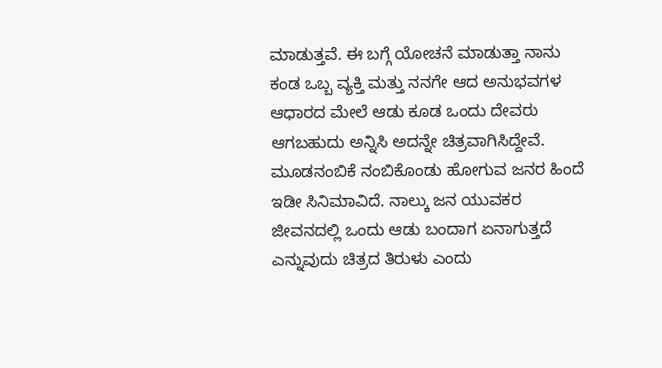ಮಾಡುತ್ತವೆ. ಈ ಬಗ್ಗೆ ಯೋಚನೆ ಮಾಡುತ್ತಾ ನಾನು ಕಂಡ ಒಬ್ಬ ವ್ಯಕ್ತಿ ಮತ್ತು ನನಗೇ ಆದ ಅನುಭವಗಳ ಆಧಾರದ ಮೇಲೆ ಆಡು ಕೂಡ ಒಂದು ದೇವರು ಆಗಬಹುದು ಅನ್ನಿಸಿ ಅದನ್ನೇ ಚಿತ್ರವಾಗಿಸಿದ್ದೇವೆ. ಮೂಡನಂಬಿಕೆ ನಂಬಿಕೊಂಡು ಹೋಗುವ ಜನರ ಹಿಂದೆ ಇಡೀ ಸಿನಿಮಾವಿದೆ. ನಾಲ್ಕು ಜನ ಯುವಕರ ಜೀವನದಲ್ಲಿ ಒಂದು ಆಡು ಬಂದಾಗ ಏನಾಗುತ್ತದೆ ಎನ್ನುವುದು ಚಿತ್ರದ ತಿರುಳು ಎಂದು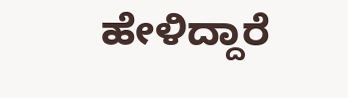ಹೇಳಿದ್ದಾರೆ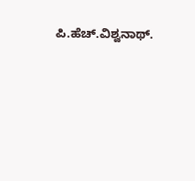ಪಿ.ಹೆಚ್.ವಿಶ್ವನಾಥ್.